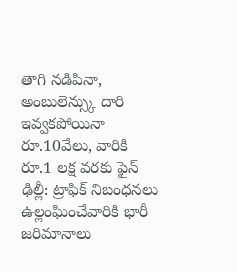తాగి నడిపినా, అంబులెన్స్కు దారి ఇవ్వకపోయినా రూ.10వేలు, వారికి రూ.1 లక్ష వరకు ఫైన్
ఢిల్లీ: ట్రాఫిక్ నిబంధనలు ఉల్లంఘించేవారికి భారీ జరిమానాలు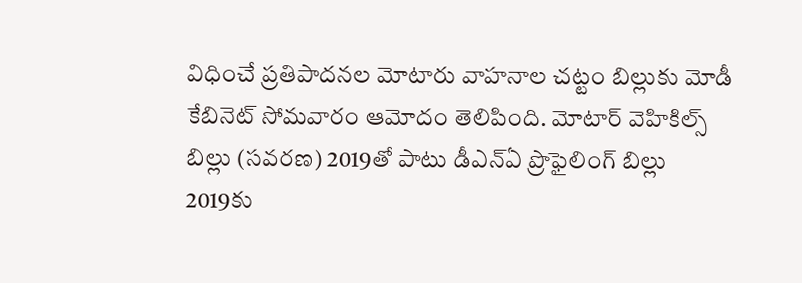విధించే ప్రతిపాదనల మోటారు వాహనాల చట్టం బిల్లుకు మోడీ కేబినెట్ సోమవారం ఆమోదం తెలిపింది. మోటార్ వెహికిల్స్ బిల్లు (సవరణ) 2019తో పాటు డీఎన్ఏ ప్రొఫైలింగ్ బిల్లు 2019కు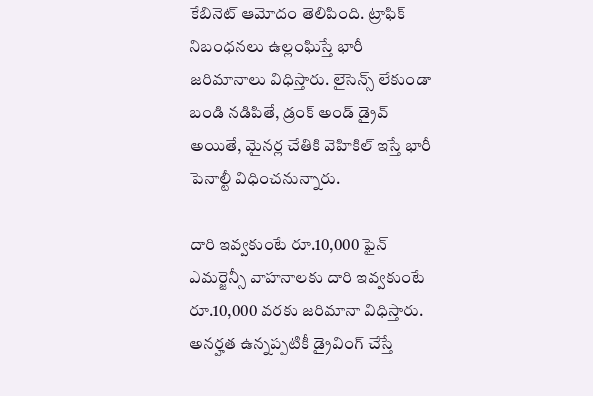కేబినెట్ ఆమోదం తెలిపింది. ట్రాఫిక్ నిబంధనలు ఉల్లంఘిస్తే భారీ జరిమానాలు విధిస్తారు. లైసెన్స్ లేకుండా బండి నడిపితే, డ్రంక్ అండ్ డ్రైవ్ అయితే, మైనర్ల చేతికి వెహికిల్ ఇస్తే భారీ పెనాల్టీ విధించనున్నారు.

దారి ఇవ్వకుంటే రూ.10,000 ఫైన్
ఎమర్జెన్సీ వాహనాలకు దారి ఇవ్వకుంటే రూ.10,000 వరకు జరిమానా విధిస్తారు. అనర్హత ఉన్నప్పటికీ డ్రైవింగ్ చేస్తే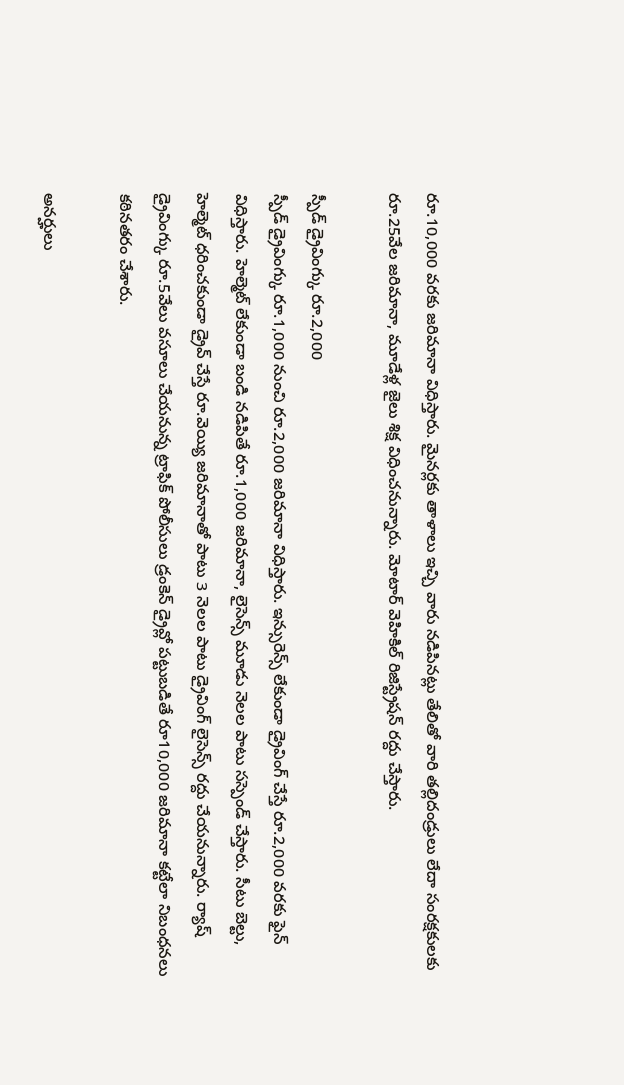రూ.10,000 వరకు జరిమానా విధిస్తారు. మైనర్లకు తాళాలు ఇచ్చి వారు నడిపినట్లు తేలితో వారి తల్లిదండ్రులు లేదా సంరక్షకులకు రూ.25వేల జరిమానా, మూడేళ్ల జైలు శిక్ష విధించనున్నారు. మోటార్ వెహికిల్ రిజిస్ట్రేషన్ రద్దు చేస్తారు.

స్పీడ్ డ్రైవింగ్కు రూ.2,000
స్పీడ్ డ్రైవింగ్కు రూ.1,000 నుంచి రూ.2,000 జరిమానా విధిస్తారు. ఇన్సురెన్స్ లేకుండా డ్రైవింగ్ చేస్తే రూ.2,000 వరకు ఫైన్ విధిస్తారు. హెల్మెట్ లేకుండా బండి నడిపితే రూ.1,000 జరిమానా, లైసెన్స్ మూడు నెలల పాటు సస్పెండ్ చేస్తారు. సీటు బెల్టు, హెల్మెట్ ధరించకుండా డ్రైవ్ చేస్తే రూ.వెయ్యి జరిమానాతో పాటు 3 నెలల పాటు డ్రైవింగ్ లైసెన్స్ రద్దు చేయనున్నారు. ర్యాష్ డ్రైవింగ్కు రూ.5వేలు వసూలు చేయనున్న ట్రాఫిక్ పోలీసులు డ్రంకెన్ డ్రైవ్లో పట్టుబడితే రూ10,000 జరిమానా కట్టేలా నిబంధనలు కఠినతరం చేశారు.

అనర్హులు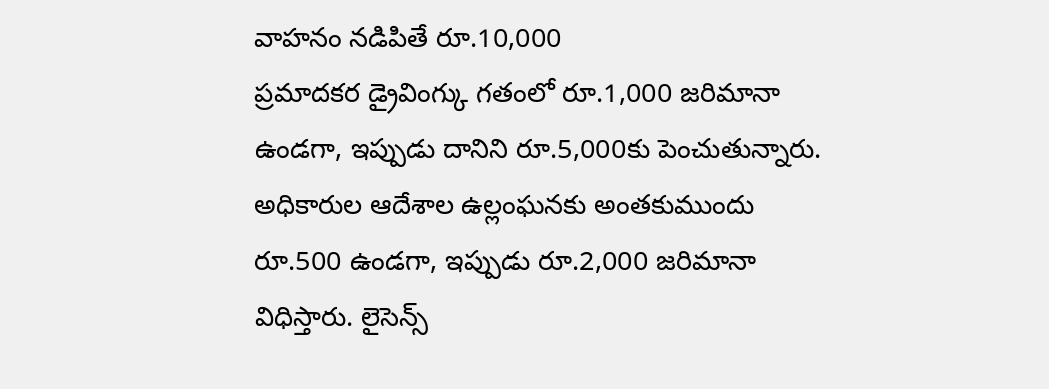వాహనం నడిపితే రూ.10,000
ప్రమాదకర డ్రైవింగ్కు గతంలో రూ.1,000 జరిమానా ఉండగా, ఇప్పుడు దానిని రూ.5,000కు పెంచుతున్నారు. అధికారుల ఆదేశాల ఉల్లంఘనకు అంతకుముందు రూ.500 ఉండగా, ఇప్పుడు రూ.2,000 జరిమానా విధిస్తారు. లైసెన్స్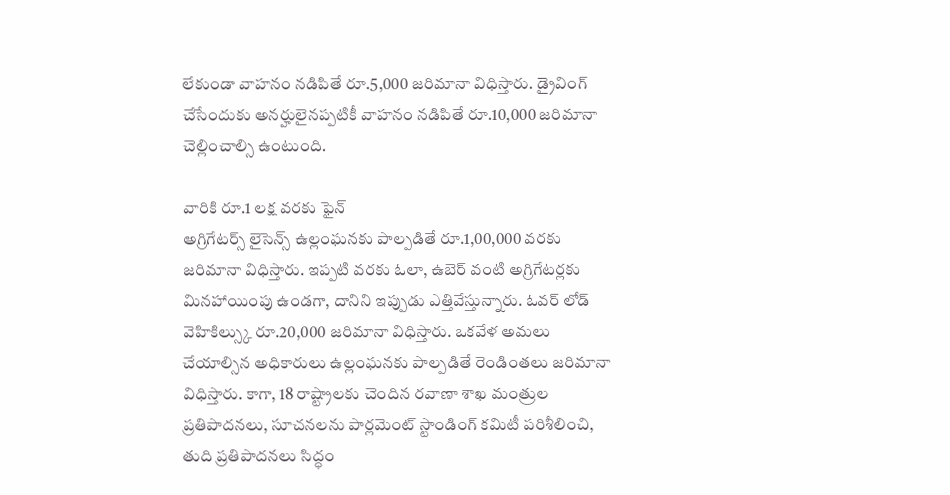లేకుండా వాహనం నడిపితే రూ.5,000 జరిమానా విధిస్తారు. డ్రైవింగ్ చేసేందుకు అనర్హులైనప్పటికీ వాహనం నడిపితే రూ.10,000 జరిమానా చెల్లించాల్సి ఉంటుంది.

వారికి రూ.1 లక్ష వరకు ఫైన్
అగ్రిగేటర్స్ లైసెన్స్ ఉల్లంఘనకు పాల్పడితే రూ.1,00,000 వరకు జరిమానా విధిస్తారు. ఇప్పటి వరకు ఓలా, ఉబెర్ వంటి అగ్రిగేటర్లకు మినహాయింపు ఉండగా, దానిని ఇప్పుడు ఎత్తివేస్తున్నారు. ఓవర్ లోడ్ వెహికిల్స్కు రూ.20,000 జరిమానా విధిస్తారు. ఒకవేళ అమలు చేయాల్సిన అధికారులు ఉల్లంఘనకు పాల్పడితే రెండింతలు జరిమానా విధిస్తారు. కాగా, 18 రాష్ట్రాలకు చెందిన రవాణా శాఖ మంత్రుల ప్రతిపాదనలు, సూచనలను పార్లమెంట్ స్టాండింగ్ కమిటీ పరిశీలించి, తుది ప్రతిపాదనలు సిద్ధం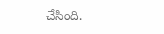చేసింది.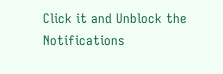Click it and Unblock the Notifications